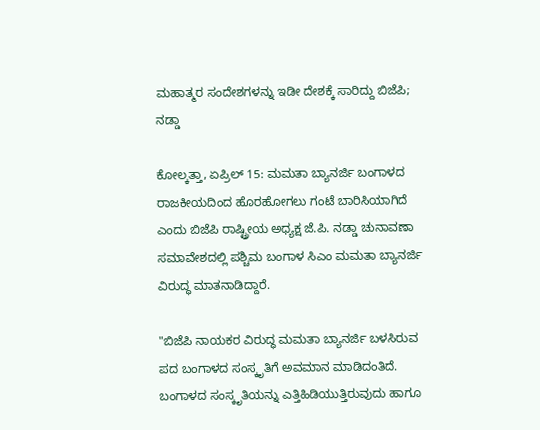ಮಹಾತ್ಮರ ಸಂದೇಶಗಳನ್ನು ಇಡೀ ದೇಶಕ್ಕೆ ಸಾರಿದ್ದು ಬಿಜೆಪಿ; ನಡ್ಡಾ

ಕೋಲ್ಕತ್ತಾ, ಏಪ್ರಿಲ್ 15: ಮಮತಾ ಬ್ಯಾನರ್ಜಿ ಬಂಗಾಳದ ರಾಜಕೀಯದಿಂದ ಹೊರಹೋಗಲು ಗಂಟೆ ಬಾರಿಸಿಯಾಗಿದೆ ಎಂದು ಬಿಜೆಪಿ ರಾಷ್ಟ್ರೀಯ ಅಧ್ಯಕ್ಷ ಜೆ.ಪಿ. ನಡ್ಡಾ ಚುನಾವಣಾ ಸಮಾವೇಶದಲ್ಲಿ ಪಶ್ಚಿಮ ಬಂಗಾಳ ಸಿಎಂ ಮಮತಾ ಬ್ಯಾನರ್ಜಿ ವಿರುದ್ಧ ಮಾತನಾಡಿದ್ದಾರೆ.

"ಬಿಜೆಪಿ ನಾಯಕರ ವಿರುದ್ಧ ಮಮತಾ ಬ್ಯಾನರ್ಜಿ ಬಳಸಿರುವ ಪದ ಬಂಗಾಳದ ಸಂಸ್ಕೃತಿಗೆ ಅವಮಾನ ಮಾಡಿದಂತಿದೆ. ಬಂಗಾಳದ ಸಂಸ್ಕೃತಿಯನ್ನು ಎತ್ತಿಹಿಡಿಯುತ್ತಿರುವುದು ಹಾಗೂ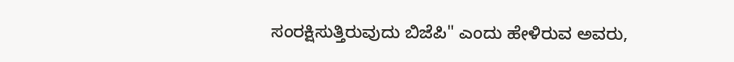ಸಂರಕ್ಷಿಸುತ್ತಿರುವುದು ಬಿಜೆಪಿ" ಎಂದು ಹೇಳಿರುವ ಅವರು,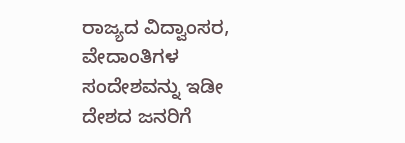ರಾಜ್ಯದ ವಿದ್ವಾಂಸರ, ವೇದಾಂತಿಗಳ ಸಂದೇಶವನ್ನು ಇಡೀ ದೇಶದ ಜನರಿಗೆ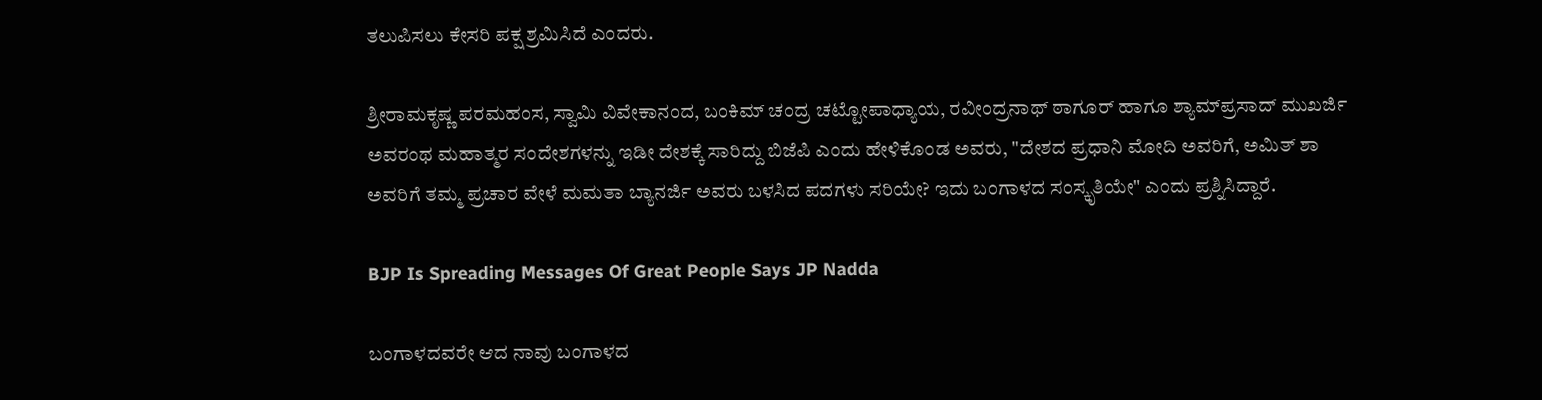ತಲುಪಿಸಲು ಕೇಸರಿ ಪಕ್ಷ ಶ್ರಮಿಸಿದೆ ಎಂದರು.

ಶ್ರೀರಾಮಕೃಷ್ಣ ಪರಮಹಂಸ, ಸ್ವಾಮಿ ವಿವೇಕಾನಂದ, ಬಂಕಿಮ್ ಚಂದ್ರ ಚಟ್ಟೋಪಾಧ್ಯಾಯ, ರವೀಂದ್ರನಾಥ್ ಠಾಗೂರ್ ಹಾಗೂ ಶ್ಯಾಮ್‌ಪ್ರಸಾದ್ ಮುಖರ್ಜಿ ಅವರಂಥ ಮಹಾತ್ಮರ ಸಂದೇಶಗಳನ್ನು ಇಡೀ ದೇಶಕ್ಕೆ ಸಾರಿದ್ದು ಬಿಜೆಪಿ ಎಂದು ಹೇಳಿಕೊಂಡ ಅವರು, "ದೇಶದ ಪ್ರಧಾನಿ ಮೋದಿ ಅವರಿಗೆ, ಅಮಿತ್ ಶಾ ಅವರಿಗೆ ತಮ್ಮ ಪ್ರಚಾರ ವೇಳೆ ಮಮತಾ ಬ್ಯಾನರ್ಜಿ ಅವರು ಬಳಸಿದ ಪದಗಳು ಸರಿಯೇ? ಇದು ಬಂಗಾಳದ ಸಂಸ್ಕೃತಿಯೇ" ಎಂದು ಪ್ರಶ್ನಿಸಿದ್ದಾರೆ.

BJP Is Spreading Messages Of Great People Says JP Nadda

ಬಂಗಾಳದವರೇ ಆದ ನಾವು ಬಂಗಾಳದ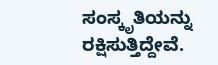ಸಂಸ್ಕೃತಿಯನ್ನು ರಕ್ಷಿಸುತ್ತಿದ್ದೇವೆ.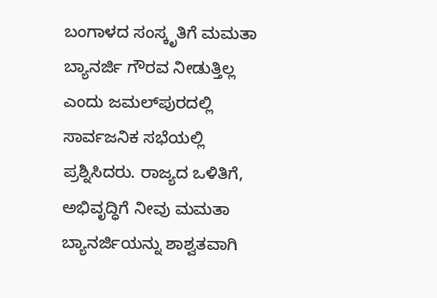ಬಂಗಾಳದ ಸಂಸ್ಕೃತಿಗೆ ಮಮತಾ ಬ್ಯಾನರ್ಜಿ ಗೌರವ ನೀಡುತ್ತಿಲ್ಲ ಎಂದು ಜಮಲ್‌ಪುರದಲ್ಲಿ ಸಾರ್ವಜನಿಕ ಸಭೆಯಲ್ಲಿ ಪ್ರಶ್ನಿಸಿದರು. ರಾಜ್ಯದ ಒಳಿತಿಗೆ, ಅಭಿವೃದ್ಧಿಗೆ ನೀವು ಮಮತಾ ಬ್ಯಾನರ್ಜಿಯನ್ನು ಶಾಶ್ವತವಾಗಿ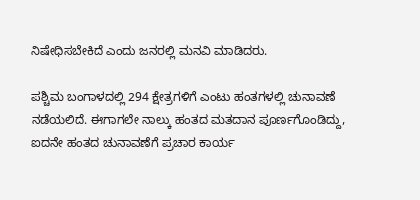ನಿಷೇಧಿಸಬೇಕಿದೆ ಎಂದು ಜನರಲ್ಲಿ ಮನವಿ ಮಾಡಿದರು.

ಪಶ್ಚಿಮ ಬಂಗಾಳದಲ್ಲಿ 294 ಕ್ಷೇತ್ರಗಳಿಗೆ ಎಂಟು ಹಂತಗಳಲ್ಲಿ ಚುನಾವಣೆ ನಡೆಯಲಿದೆ. ಈಗಾಗಲೇ ನಾಲ್ಕು ಹಂತದ ಮತದಾನ ಪೂರ್ಣಗೊಂಡಿದ್ದು, ಐದನೇ ಹಂತದ ಚುನಾವಣೆಗೆ ಪ್ರಚಾರ ಕಾರ್ಯ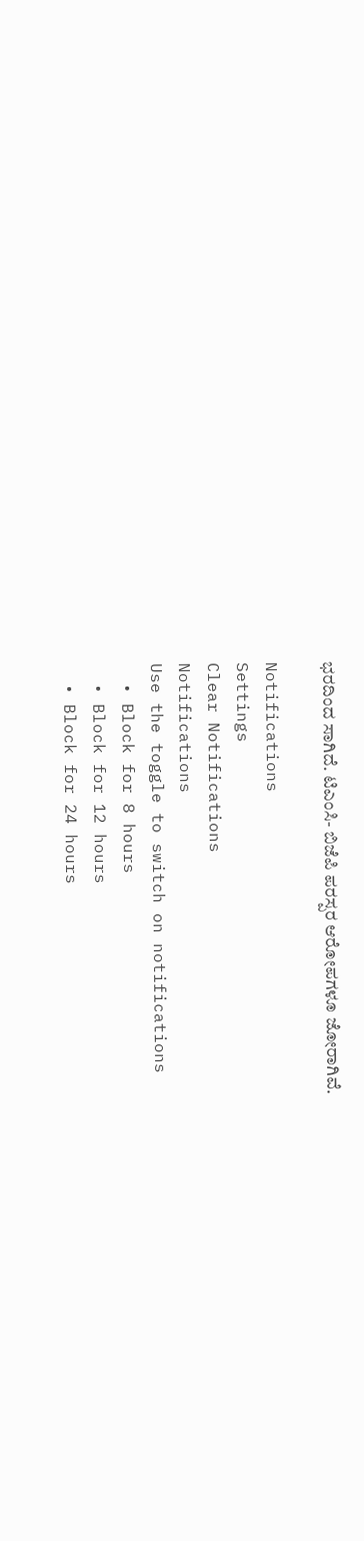ಭರದಿಂದ ಸಾಗಿದೆ. ಟಿಎಂಸಿ- ಬಿಜೆಪಿ ಪರಸ್ಪರ ಆರೋಪಗಳೂ ಜೋರಾಗಿವೆ.

Notifications
Settings
Clear Notifications
Notifications
Use the toggle to switch on notifications
  • Block for 8 hours
  • Block for 12 hours
  • Block for 24 hours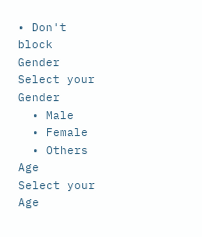• Don't block
Gender
Select your Gender
  • Male
  • Female
  • Others
Age
Select your Age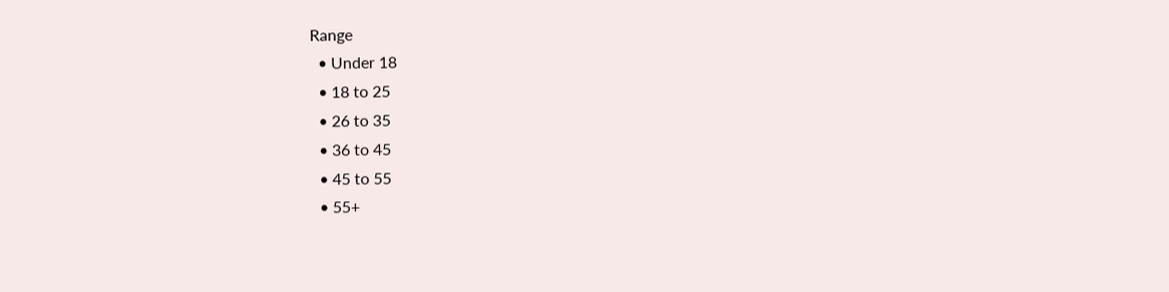Range
  • Under 18
  • 18 to 25
  • 26 to 35
  • 36 to 45
  • 45 to 55
  • 55+